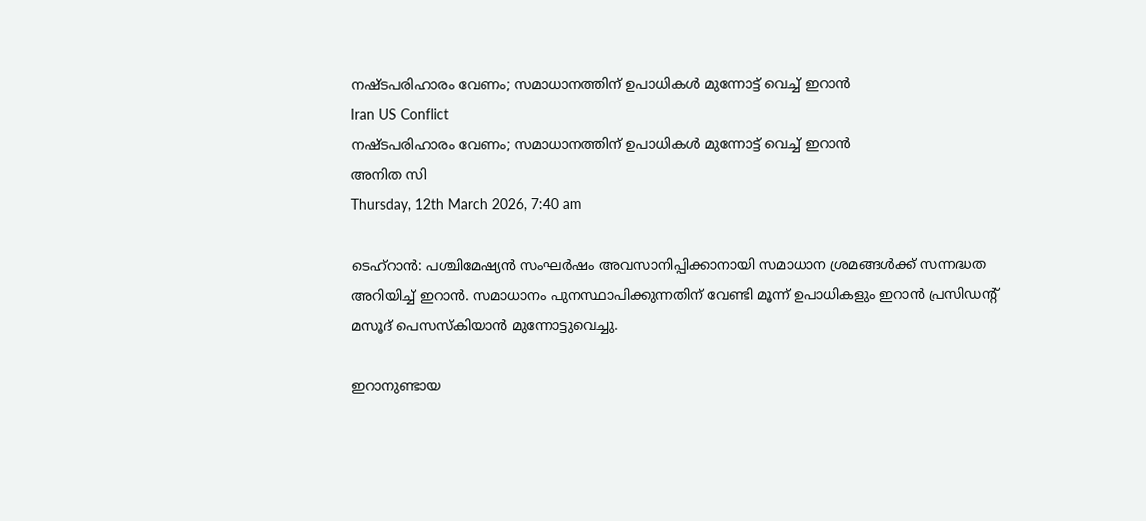നഷ്ടപരിഹാരം വേണം; സമാധാനത്തിന് ഉപാധികള്‍ മുന്നോട്ട് വെച്ച് ഇറാന്‍
Iran US Conflict
നഷ്ടപരിഹാരം വേണം; സമാധാനത്തിന് ഉപാധികള്‍ മുന്നോട്ട് വെച്ച് ഇറാന്‍
അനിത സി
Thursday, 12th March 2026, 7:40 am

ടെഹ്‌റാന്‍: പശ്ചിമേഷ്യന്‍ സംഘര്‍ഷം അവസാനിപ്പിക്കാനായി സമാധാന ശ്രമങ്ങള്‍ക്ക് സന്നദ്ധത അറിയിച്ച് ഇറാന്‍. സമാധാനം പുനസ്ഥാപിക്കുന്നതിന് വേണ്ടി മൂന്ന് ഉപാധികളും ഇറാന്‍ പ്രസിഡന്റ് മസൂദ് പെസസ്‌കിയാന്‍ മുന്നോട്ടുവെച്ചു.

ഇറാനുണ്ടായ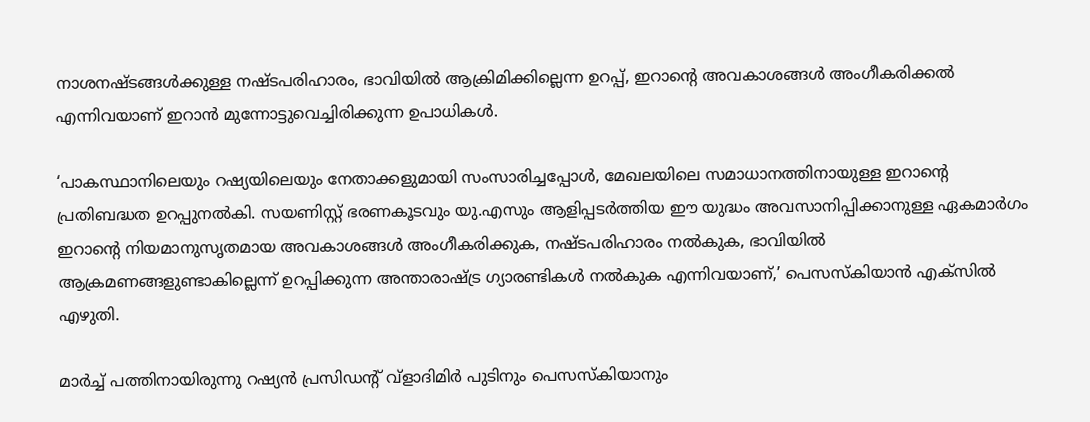നാശനഷ്ടങ്ങള്‍ക്കുള്ള നഷ്ടപരിഹാരം, ഭാവിയില്‍ ആക്രിമിക്കില്ലെന്ന ഉറപ്പ്, ഇറാന്റെ അവകാശങ്ങള്‍ അംഗീകരിക്കല്‍ എന്നിവയാണ് ഇറാന്‍ മുന്നോട്ടുവെച്ചിരിക്കുന്ന ഉപാധികള്‍.

‘പാകസ്ഥാനിലെയും റഷ്യയിലെയും നേതാക്കളുമായി സംസാരിച്ചപ്പോള്‍, മേഖലയിലെ സമാധാനത്തിനായുള്ള ഇറാന്റെ പ്രതിബദ്ധത ഉറപ്പുനല്‍കി. സയണിസ്റ്റ് ഭരണകൂടവും യു.എസും ആളിപ്പടര്‍ത്തിയ ഈ യുദ്ധം അവസാനിപ്പിക്കാനുള്ള ഏകമാര്‍ഗം ഇറാന്റെ നിയമാനുസൃതമായ അവകാശങ്ങള്‍ അംഗീകരിക്കുക, നഷ്ടപരിഹാരം നല്‍കുക, ഭാവിയില്‍ ആക്രമണങ്ങളുണ്ടാകില്ലെന്ന് ഉറപ്പിക്കുന്ന അന്താരാഷ്ട്ര ഗ്യാരണ്ടികള്‍ നല്‍കുക എന്നിവയാണ്,’ പെസസ്‌കിയാന്‍ എക്‌സില്‍ എഴുതി.

മാര്‍ച്ച് പത്തിനായിരുന്നു റഷ്യന്‍ പ്രസിഡന്റ് വ്‌ളാദിമിര്‍ പുടിനും പെസസ്‌കിയാനും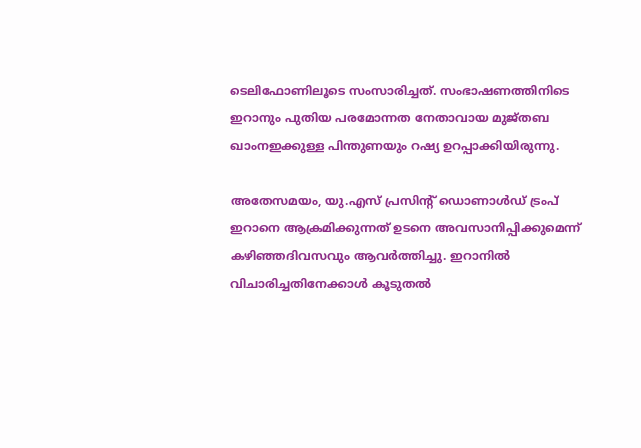ടെലിഫോണിലൂടെ സംസാരിച്ചത്. സംഭാഷണത്തിനിടെ ഇറാനും പുതിയ പരമോന്നത നേതാവായ മുജ്തബ ഖാംനഇക്കുള്ള പിന്തുണയും റഷ്യ ഉറപ്പാക്കിയിരുന്നു.

അതേസമയം, യു.എസ് പ്രസിന്റ് ഡൊണാള്‍ഡ് ട്രംപ് ഇറാനെ ആക്രമിക്കുന്നത് ഉടനെ അവസാനിപ്പിക്കുമെന്ന് കഴിഞ്ഞദിവസവും ആവര്‍ത്തിച്ചു. ഇറാനില്‍ വിചാരിച്ചതിനേക്കാള്‍ കൂടുതല്‍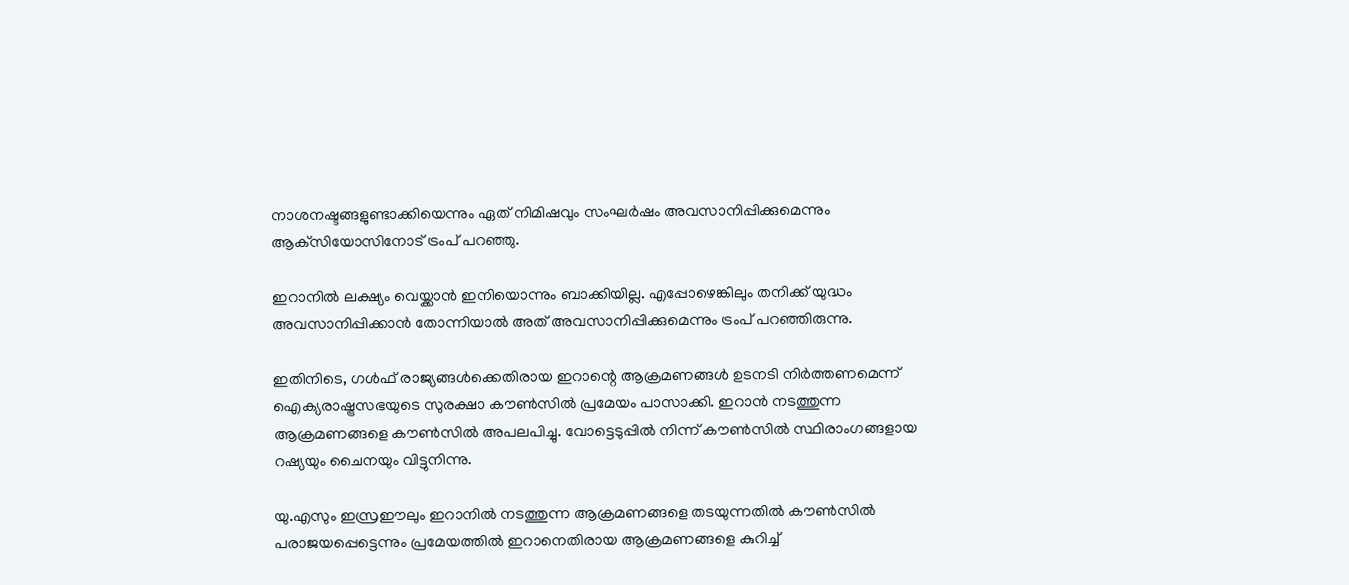നാശനഷ്ടങ്ങളുണ്ടാക്കിയെന്നും ഏത് നിമിഷവും സംഘര്‍ഷം അവസാനിപ്പിക്കുമെന്നും ആക്‌സിയോസിനോട് ട്രംപ് പറഞ്ഞു.

ഇറാനില്‍ ലക്ഷ്യം വെയ്ക്കാന്‍ ഇനിയൊന്നും ബാക്കിയില്ല. എപ്പോഴെങ്കിലും തനിക്ക് യുദ്ധം അവസാനിപ്പിക്കാന്‍ തോന്നിയാല്‍ അത് അവസാനിപ്പിക്കുമെന്നും ട്രംപ് പറഞ്ഞിരുന്നു.

ഇതിനിടെ, ഗള്‍ഫ് രാജ്യങ്ങള്‍ക്കെതിരായ ഇറാന്റെ ആക്രമണങ്ങള്‍ ഉടനടി നിര്‍ത്തണമെന്ന് ഐക്യരാഷ്ട്രസഭയുടെ സുരക്ഷാ കൗണ്‍സില്‍ പ്രമേയം പാസാക്കി. ഇറാന്‍ നടത്തുന്ന ആക്രമണങ്ങളെ കൗണ്‍സില്‍ അപലപിച്ചു. വോട്ടെടുപ്പില്‍ നിന്ന് കൗണ്‍സില്‍ സ്ഥിരാംഗങ്ങളായ റഷ്യയും ചൈനയും വിട്ടുനിന്നു.

യു.എസും ഇസ്രഈലും ഇറാനില്‍ നടത്തുന്ന ആക്രമണങ്ങളെ തടയുന്നതില്‍ കൗണ്‍സില്‍ പരാജയപ്പെട്ടെന്നും പ്രമേയത്തില്‍ ഇറാനെതിരായ ആക്രമണങ്ങളെ കുറിച്ച്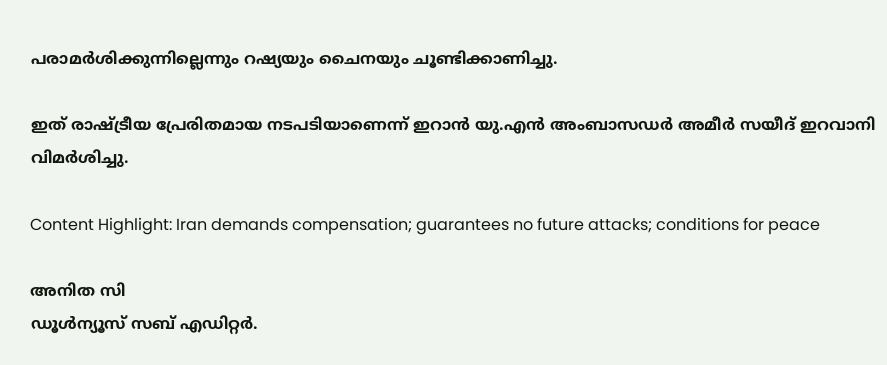പരാമര്‍ശിക്കുന്നില്ലെന്നും റഷ്യയും ചൈനയും ചൂണ്ടിക്കാണിച്ചു.

ഇത് രാഷ്ട്രീയ പ്രേരിതമായ നടപടിയാണെന്ന് ഇറാന്‍ യു.എന്‍ അംബാസഡര്‍ അമീര്‍ സയീദ് ഇറവാനി വിമര്‍ശിച്ചു.

Content Highlight: Iran demands compensation; guarantees no future attacks; conditions for peace

അനിത സി
ഡൂള്‍ന്യൂസ് സബ് എഡിറ്റര്‍.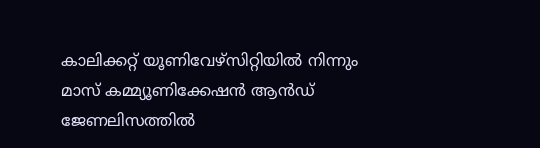കാലിക്കറ്റ് യൂണിവേഴ്‌സിറ്റിയില്‍ നിന്നും മാസ് കമ്മ്യൂണിക്കേഷന്‍ ആന്‍ഡ് ജേണലിസത്തില്‍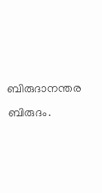ബിരുദാനന്തര ബിരുദം.